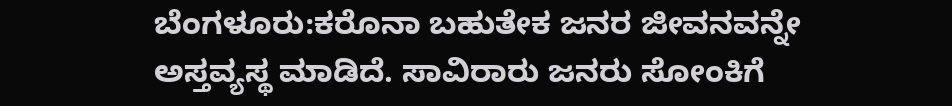ಬೆಂಗಳೂರು:ಕರೊನಾ ಬಹುತೇಕ ಜನರ ಜೀವನವನ್ನೇ ಅಸ್ತವ್ಯಸ್ಥ ಮಾಡಿದೆ. ಸಾವಿರಾರು ಜನರು ಸೋಂಕಿಗೆ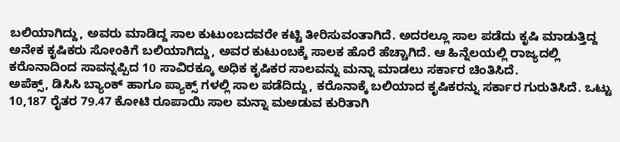ಬಲಿಯಾಗಿದ್ದು, ಅವರು ಮಾಡಿದ್ದ ಸಾಲ ಕುಟುಂಬದವರೇ ಕಟ್ಟಿ ತೀರಿಸುವಂತಾಗಿದೆ. ಅದರಲ್ಲೂ ಸಾಲ ಪಡೆದು ಕೃಷಿ ಮಾಡುತ್ತಿದ್ದ ಅನೇಕ ಕೃಷಿಕರು ಸೋಂಕಿಗೆ ಬಲಿಯಾಗಿದ್ದು, ಅವರ ಕುಟುಂಬಕ್ಕೆ ಸಾಲಕ ಹೊರೆ ಹೆಚ್ಚಾಗಿದೆ. ಆ ಹಿನ್ನೆಲಯಲ್ಲಿ ರಾಜ್ಯದಲ್ಲಿ ಕರೊನಾದಿಂದ ಸಾವನ್ನಪ್ಪಿದ 10 ಸಾವಿರಕ್ಕೂ ಅಧಿಕ ಕೃಷಿಕರ ಸಾಲವನ್ನು ಮನ್ನಾ ಮಾಡಲು ಸರ್ಕಾರ ಚಿಂತಿಸಿದೆ.
ಅಪೆಕ್ಸ್, ಡಿಸಿಸಿ ಬ್ಯಾಂಕ್ ಹಾಗೂ ಪ್ಯಾಕ್ಸ್ ಗಳಲ್ಲಿ ಸಾಲ ಪಡೆದಿದ್ದು, ಕರೊನಾಕ್ಕೆ ಬಲಿಯಾದ ಕೃಷಿಕರನ್ನು ಸರ್ಕಾರ ಗುರುತಿಸಿದೆ. ಒಟ್ಟು 10,187 ರೈತರ 79.47 ಕೋಟಿ ರೂಪಾಯಿ ಸಾಲ ಮನ್ನಾ ಮಅಡುವ ಕುರಿತಾಗಿ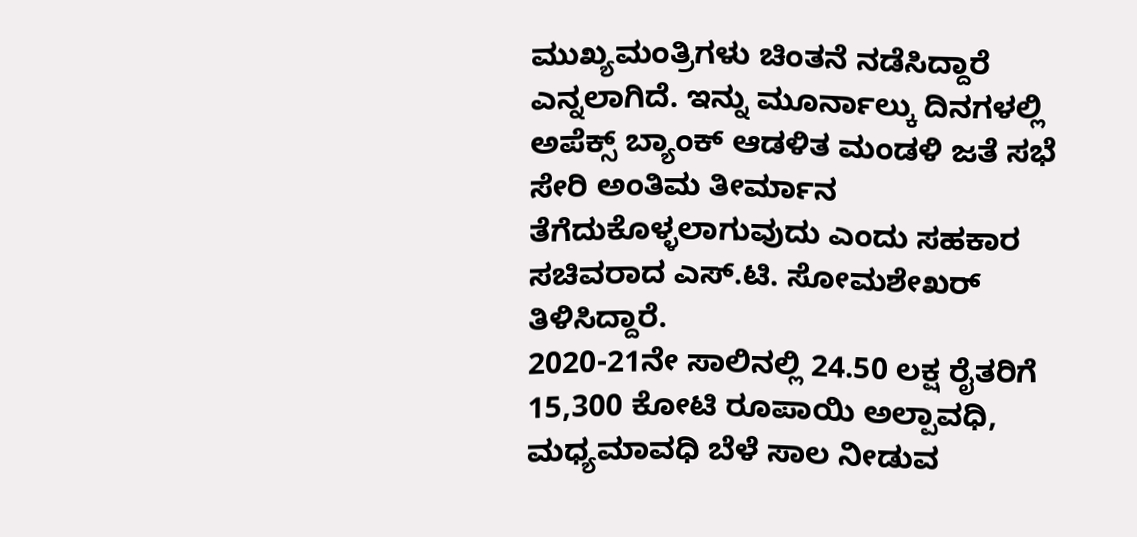ಮುಖ್ಯಮಂತ್ರಿಗಳು ಚಿಂತನೆ ನಡೆಸಿದ್ದಾರೆ ಎನ್ನಲಾಗಿದೆ. ಇನ್ನು ಮೂರ್ನಾಲ್ಕು ದಿನಗಳಲ್ಲಿ ಅಪೆಕ್ಸ್ ಬ್ಯಾಂಕ್ ಆಡಳಿತ ಮಂಡಳಿ ಜತೆ ಸಭೆ ಸೇರಿ ಅಂತಿಮ ತೀರ್ಮಾನ ತೆಗೆದುಕೊಳ್ಳಲಾಗುವುದು ಎಂದು ಸಹಕಾರ ಸಚಿವರಾದ ಎಸ್.ಟಿ. ಸೋಮಶೇಖರ್ ತಿಳಿಸಿದ್ದಾರೆ.
2020-21ನೇ ಸಾಲಿನಲ್ಲಿ 24.50 ಲಕ್ಷ ರೈತರಿಗೆ 15,300 ಕೋಟಿ ರೂಪಾಯಿ ಅಲ್ಪಾವಧಿ, ಮಧ್ಯಮಾವಧಿ ಬೆಳೆ ಸಾಲ ನೀಡುವ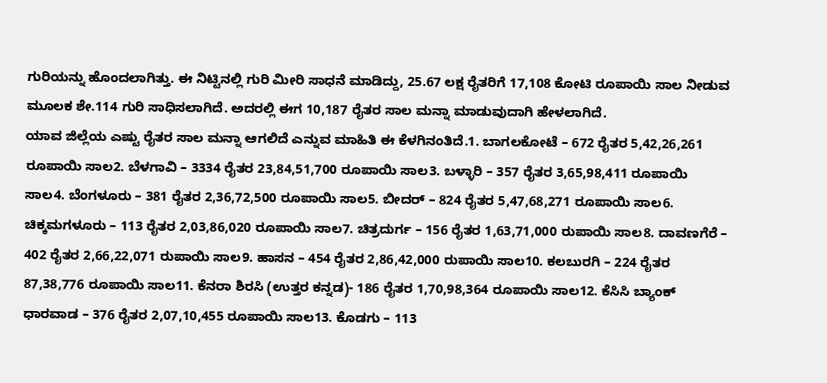ಗುರಿಯನ್ನು ಹೊಂದಲಾಗಿತ್ತು. ಈ ನಿಟ್ಟಿನಲ್ಲಿ ಗುರಿ ಮೀರಿ ಸಾಧನೆ ಮಾಡಿದ್ದು, 25.67 ಲಕ್ಷ ರೈತರಿಗೆ 17,108 ಕೋಟಿ ರೂಪಾಯಿ ಸಾಲ ನೀಡುವ ಮೂಲಕ ಶೇ.114 ಗುರಿ ಸಾಧಿಸಲಾಗಿದೆ. ಅದರಲ್ಲಿ ಈಗ 10,187 ರೈತರ ಸಾಲ ಮನ್ನಾ ಮಾಡುವುದಾಗಿ ಹೇಳಲಾಗಿದೆ.
ಯಾವ ಜಿಲ್ಲೆಯ ಎಷ್ಟು ರೈತರ ಸಾಲ ಮನ್ನಾ ಆಗಲಿದೆ ಎನ್ನುವ ಮಾಹಿತಿ ಈ ಕೆಳಗಿನಂತಿದೆ.1. ಬಾಗಲಕೋಟೆ – 672 ರೈತರ 5,42,26,261 ರೂಪಾಯಿ ಸಾಲ2. ಬೆಳಗಾವಿ – 3334 ರೈತರ 23,84,51,700 ರೂಪಾಯಿ ಸಾಲ3. ಬಳ್ಳಾರಿ – 357 ರೈತರ 3,65,98,411 ರೂಪಾಯಿ ಸಾಲ4. ಬೆಂಗಳೂರು – 381 ರೈತರ 2,36,72,500 ರೂಪಾಯಿ ಸಾಲ5. ಬೀದರ್ – 824 ರೈತರ 5,47,68,271 ರೂಪಾಯಿ ಸಾಲ6. ಚಿಕ್ಕಮಗಳೂರು – 113 ರೈತರ 2,03,86,020 ರೂಪಾಯಿ ಸಾಲ7. ಚಿತ್ರದುರ್ಗ – 156 ರೈತರ 1,63,71,000 ರುಪಾಯಿ ಸಾಲ8. ದಾವಣಗೆರೆ – 402 ರೈತರ 2,66,22,071 ರುಪಾಯಿ ಸಾಲ9. ಹಾಸನ – 454 ರೈತರ 2,86,42,000 ರುಪಾಯಿ ಸಾಲ10. ಕಲಬುರಗಿ – 224 ರೈತರ 87,38,776 ರೂಪಾಯಿ ಸಾಲ11. ಕೆನರಾ ಶಿರಸಿ (ಉತ್ತರ ಕನ್ನಡ)- 186 ರೈತರ 1,70,98,364 ರೂಪಾಯಿ ಸಾಲ12. ಕೆಸಿಸಿ ಬ್ಯಾಂಕ್ ಧಾರವಾಡ – 376 ರೈತರ 2,07,10,455 ರೂಪಾಯಿ ಸಾಲ13. ಕೊಡಗು – 113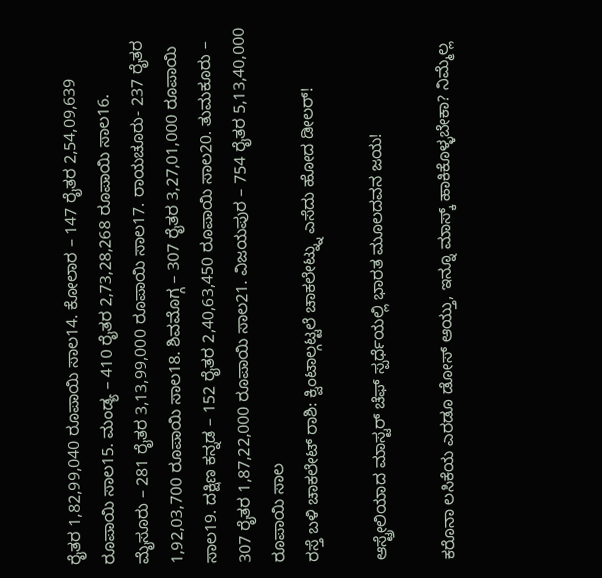ರೈತರ 1,82,99,040 ರೂಪಾಯಿ ಸಾಲ14. ಕೋಲಾರ – 147 ರೈತರ 2,54,09,639 ರೂಪಾಯಿ ಸಾಲ15. ಮಂಡ್ಯ – 410 ರೈತರ 2,73,28,268 ರೂಪಾಯಿ ಸಾಲ16. ಮೈಸೂರು – 281 ರೈತರ 3,13,99,000 ರೂಪಾಯಿ ಸಾಲ17. ರಾಯಚೂರು- 237 ರೈತರ 1,92,03,700 ರೂಪಾಯಿ ಸಾಲ18. ಶಿವಮೊಗ್ಗ – 307 ರೈತರ 3,27,01,000 ರೂಪಾಯಿ ಸಾಲ19. ದಕ್ಷಿಣ ಕನ್ನಡ – 152 ರೈತರ 2,40,63,450 ರೂಪಾಯಿ ಸಾಲ20. ತುಮಕೂರು – 307 ರೈತರ 1,87,22,000 ರೂಪಾಯಿ ಸಾಲ21. ವಿಜಯಪುರ – 754 ರೈತರ 5,13,40,000 ರೂಪಾಯಿ ಸಾಲ
ರಸ್ತೆ ಬಳಿ ಚಾಕಲೇಟ್ ರಾಶಿ: ಕ್ವಿಂಟಾಲ್ಗಟ್ಟಲೆ ಚಾಕಲೇಟ್ನ್ನು ಎಸೆದು ಹೋದ ಡೀಲರ್!

ಆಸ್ಟ್ರೇಲಿಯಾದ ಮಾಸ್ಟರ್ ಚೆಫ್ ಸ್ಪರ್ಧೆಯಲ್ಲಿ ಭಾರತ ಮೂಲದವನ ಜಯ!

ಕರೊನಾ ಲಸಿಕೆಯ ಎರಡೂ ಡೋಸ್ ಆಯ್ತು, ಇನ್ನೂ ಮಾಸ್ಕ್ ಹಾಕಿಕೊಳ್ಳಬೇಕಾ? ನಿಮ್ಮೆಲ್ಲ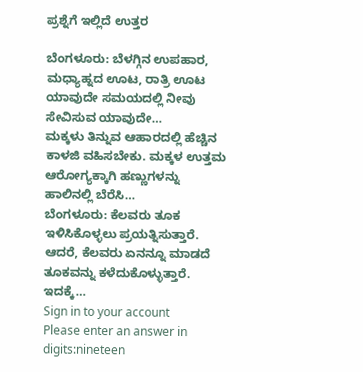ಪ್ರಶ್ನೆಗೆ ಇಲ್ಲಿದೆ ಉತ್ತರ

ಬೆಂಗಳೂರು: ಬೆಳಗ್ಗಿನ ಉಪಹಾರ, ಮಧ್ಯಾಹ್ನದ ಊಟ, ರಾತ್ರಿ ಊಟ ಯಾವುದೇ ಸಮಯದಲ್ಲಿ ನೀವು ಸೇವಿಸುವ ಯಾವುದೇ…
ಮಕ್ಕಳು ತಿನ್ನುವ ಆಹಾರದಲ್ಲಿ ಹೆಚ್ಚಿನ ಕಾಳಜಿ ವಹಿಸಬೇಕು. ಮಕ್ಕಳ ಉತ್ತಮ ಆರೋಗ್ಯಕ್ಕಾಗಿ ಹಣ್ಣುಗಳನ್ನು ಹಾಲಿನಲ್ಲಿ ಬೆರೆಸಿ…
ಬೆಂಗಳೂರು: ಕೆಲವರು ತೂಕ ಇಳಿಸಿಕೊಳ್ಳಲು ಪ್ರಯತ್ನಿಸುತ್ತಾರೆ. ಆದರೆ, ಕೆಲವರು ಏನನ್ನೂ ಮಾಡದೆ ತೂಕವನ್ನು ಕಳೆದುಕೊಳ್ಳುತ್ತಾರೆ. ಇದಕ್ಕೆ…
Sign in to your account
Please enter an answer in digits:nineteen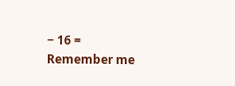− 16 =
Remember me